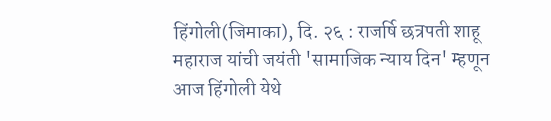हिंगोली(जिमाका), दि. २६ : राजर्षि छत्रपती शाहू महाराज यांची जयंती 'सामाजिक न्याय दिन' म्हणून आज हिंगोली येथे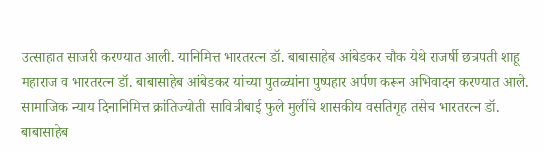उत्साहात साजरी करण्यात आली. यानिमित्त भारतरत्न डॉ. बाबासाहेब आंबेडकर चौक येथे राजर्षी छत्रपती शाहू महाराज व भारतरत्न डॉ. बाबासाहेब आंबेडकर यांच्या पुतळ्यांना पुष्पहार अर्पण करून अभिवादन करण्यात आले.
सामाजिक न्याय दिनानिमित्त क्रांतिज्योती सावित्रीबाई फुले मुलींचे शासकीय वसतिगृह तसेच भारतरत्न डॉ. बाबासाहेब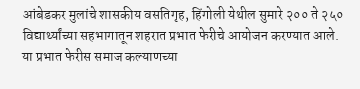आंबेडकर मुलांचे शासकीय वसतिगृह, हिंगोली येथील सुमारे २०० ते २५० विद्यार्थ्यांच्या सहभागातून शहरात प्रभात फेरीचे आयोजन करण्यात आले.
या प्रभात फेरीस समाज कल्याणच्या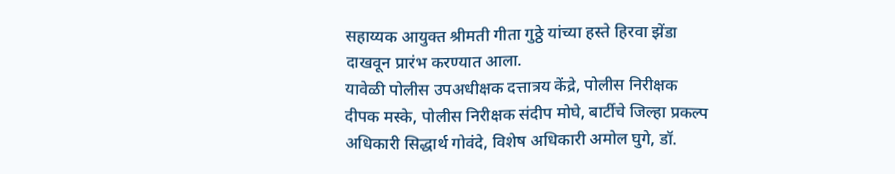सहाय्यक आयुक्त श्रीमती गीता गुठ्ठे यांच्या हस्ते हिरवा झेंडा दाखवून प्रारंभ करण्यात आला.
यावेळी पोलीस उपअधीक्षक दत्तात्रय केंद्रे, पोलीस निरीक्षक दीपक मस्के, पोलीस निरीक्षक संदीप मोघे, बार्टीचे जिल्हा प्रकल्प अधिकारी सिद्धार्थ गोवंदे, विशेष अधिकारी अमोल घुगे, डॉ.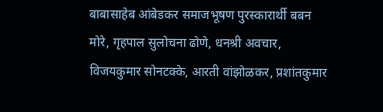बाबासाहेब आंबेडकर समाजभूषण पुरस्कारार्थी बबन मोरे, गृहपाल सुलोचना ढोणे, धनश्री अवचार, विजयकुमार सोनटक्के, आरती वांझोळकर, प्रशांतकुमार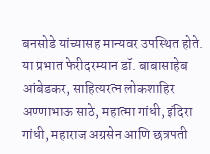बनसोडे यांच्यासह मान्यवर उपस्थित होते.
या प्रभात फेरीदरम्यान डॉ. बाबासाहेब आंबेडकर, साहित्यरत्न लोकशाहिर अण्णाभाऊ साठे, महात्मा गांधी, इंदिरा गांधी, महाराज अग्रसेन आणि छत्रपती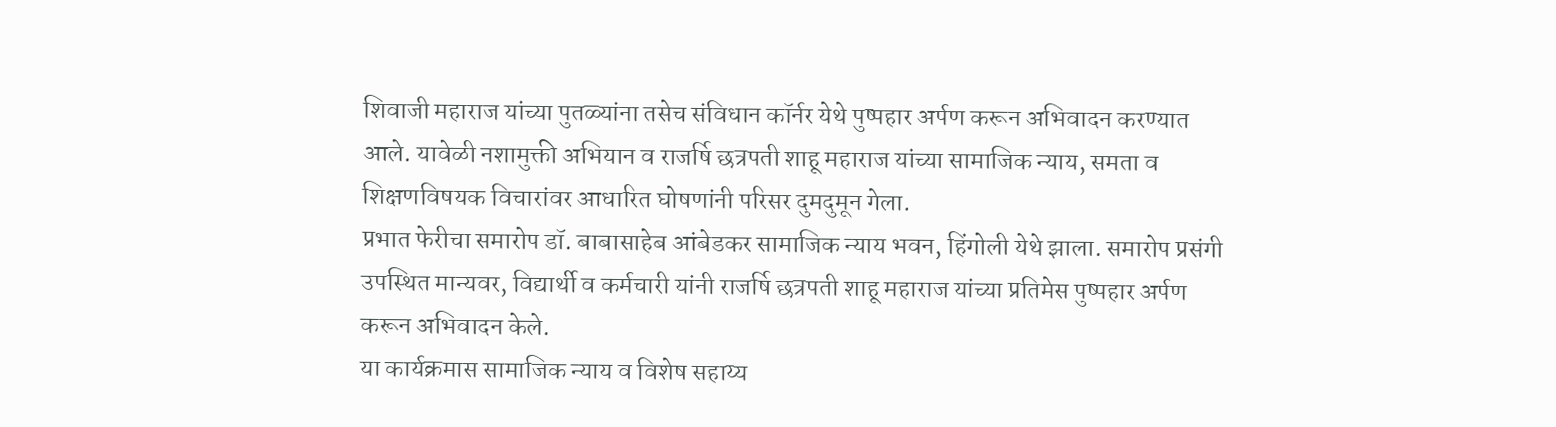शिवाजी महाराज यांच्या पुतळ्यांना तसेच संविधान कॉर्नर येथे पुष्पहार अर्पण करून अभिवादन करण्यात आले. यावेळी नशामुक्ती अभियान व राजर्षि छत्रपती शाहू महाराज यांच्या सामाजिक न्याय, समता व शिक्षणविषयक विचारांवर आधारित घोषणांनी परिसर दुमदुमून गेला.
प्रभात फेरीचा समारोप डॉ. बाबासाहेब आंबेडकर सामाजिक न्याय भवन, हिंगोली येथे झाला. समारोप प्रसंगी उपस्थित मान्यवर, विद्यार्थी व कर्मचारी यांनी राजर्षि छत्रपती शाहू महाराज यांच्या प्रतिमेस पुष्पहार अर्पण करून अभिवादन केले.
या कार्यक्रमास सामाजिक न्याय व विशेष सहाय्य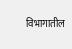विभागातील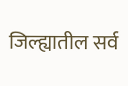जिल्ह्यातील सर्व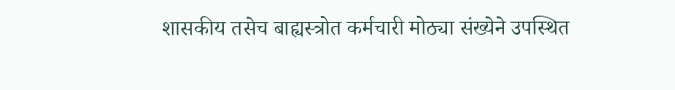शासकीय तसेच बाह्यस्त्रोत कर्मचारी मोठ्या संख्येने उपस्थित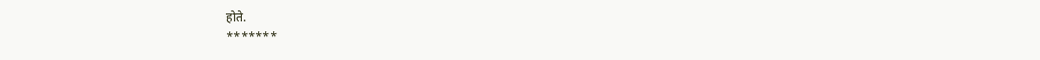होते.
*******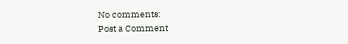No comments:
Post a Comment